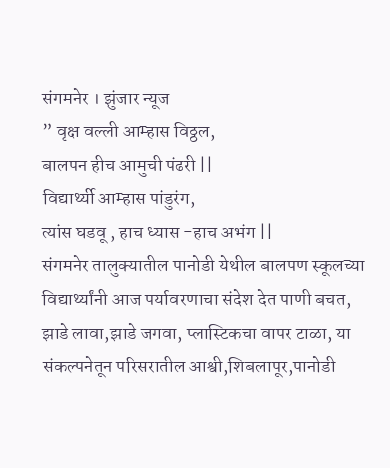संगमनेर । झुंजार न्यूज
” वृक्ष वल्ली आम्हास विठ्ठल,
बालपन हीच आमुची पंढरी ||
विद्यार्थ्यी आम्हास पांडुरंग,
त्यांस घडवू , हाच ध्यास -हाच अभंग ||
संगमनेर तालुक्यातील पानोडी येथील बालपण स्कूलच्या विद्यार्थ्यांनी आज पर्यावरणाचा संदेश देत पाणी बचत, झाडे लावा,झाडे जगवा, प्लास्टिकचा वापर टाळा, या संकल्पनेतून परिसरातील आश्वी,शिबलापूर,पानोडी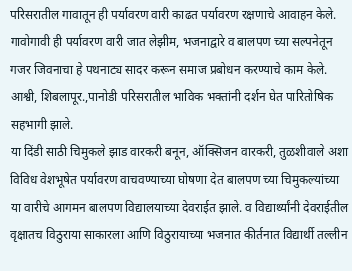परिसरातील गावातून ही पर्यावरण वारी काढत पर्यावरण रक्षणाचे आवाहन केले.
गावोगावी ही पर्यावरण वारी जात लेझीम, भजनाद्वारे व बालपण च्या सल्पनेतून गजर जिवनाचा हे पथनाट्य सादर करून समाज प्रबोधन करण्याचे काम केले. आश्वी, शिबलापूर.,पानोडी परिसरातील भाविक भक्तांनी दर्शन घेत पारितोषिक सहभागी झाले.
या दिंडी साठी चिमुकले झाड वारकरी बनून, ऑक्सिजन वारकरी, तुळशीवाले अशा विविध वेशभूषेत पर्यावरण वाचवण्याच्या घोषणा देत बालपण च्या चिमुकल्यांच्या या वारीचे आगमन बालपण विद्यालयाच्या देवराईत झाले. व विद्यार्थ्यांनी देवराईतील वृक्षातच विठुराया साकारला आणि विठुरायाच्या भजनात कीर्तनात विद्यार्थी तल्लीन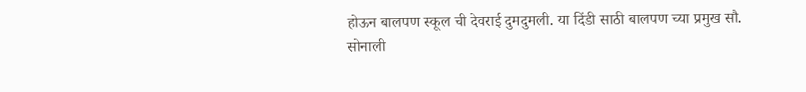होऊन बालपण स्कूल ची देवराई दुमदुमली. या दिंडी साठी बालपण च्या प्रमुख सौ. सोनाली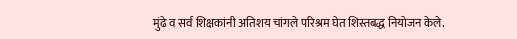मुंढे व सर्व शिक्षकांनी अतिशय चांगले परिश्रम घेत शिस्तबद्ध नियोजन केले.